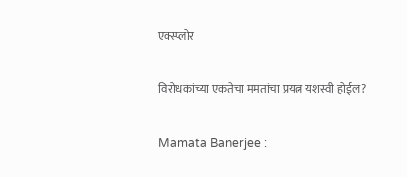एक्स्प्लोर

विरोधकांच्या एकतेचा ममतांचा प्रयत्न यशस्वी होईल?

Mamata Banerjee :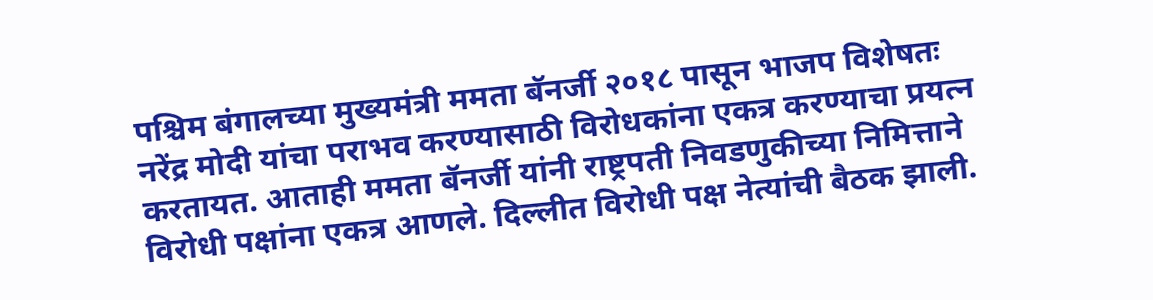पश्चिम बंगालच्या मुख्यमंत्री ममता बॅनर्जी २०१८ पासून भाजप विशेषतः नरेंद्र मोदी यांचा पराभव करण्यासाठी विरोधकांना एकत्र करण्याचा प्रयत्न करतायत. आताही ममता बॅनर्जी यांनी राष्ट्रपती निवडणुकीच्या निमित्ताने विरोधी पक्षांना एकत्र आणले. दिल्लीत विरोधी पक्ष नेत्यांची बैठक झाली.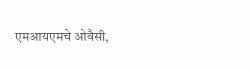एमआयएमचे ओवैसी,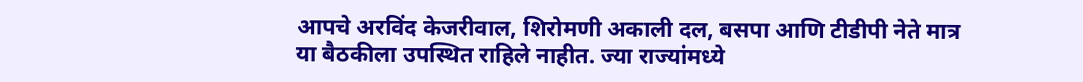आपचे अरविंद केजरीवाल, शिरोमणी अकाली दल, बसपा आणि टीडीपी नेते मात्र या बैठकीला उपस्थित राहिले नाहीत. ज्या राज्यांमध्ये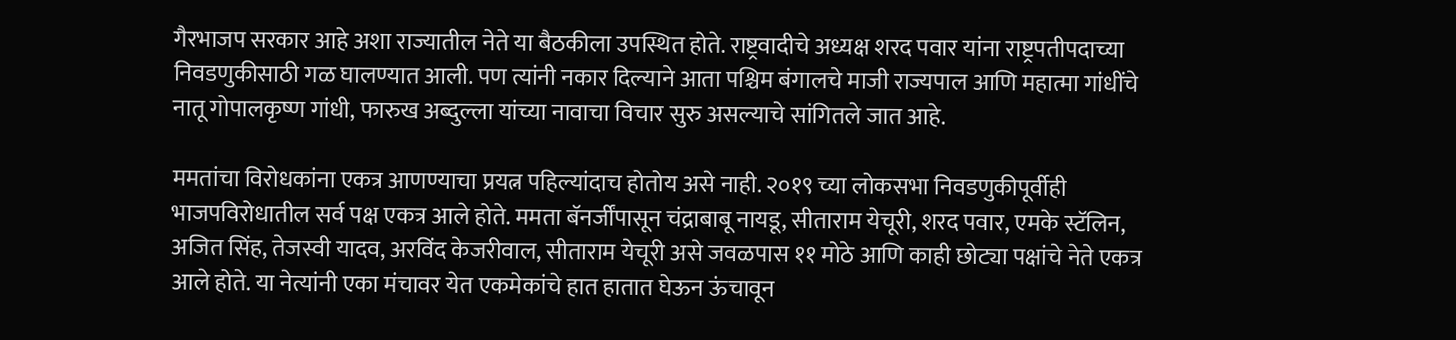गैरभाजप सरकार आहे अशा राज्यातील नेते या बैठकीला उपस्थित होते. राष्ट्रवादीचे अध्यक्ष शरद पवार यांना राष्ट्रपतीपदाच्या निवडणुकीसाठी गळ घालण्यात आली. पण त्यांनी नकार दिल्याने आता पश्चिम बंगालचे माजी राज्यपाल आणि महात्मा गांधींचे नातू गोपालकृष्ण गांधी, फारुख अब्दुल्ला यांच्या नावाचा विचार सुरु असल्याचे सांगितले जात आहे.

ममतांचा विरोधकांना एकत्र आणण्याचा प्रयत्न पहिल्यांदाच होतोय असे नाही. २०१९ च्या लोकसभा निवडणुकीपूर्वीही भाजपविरोधातील सर्व पक्ष एकत्र आले होते. ममता बॅनर्जींपासून चंद्राबाबू नायडू, सीताराम येचूरी, शरद पवार, एमके स्टॅलिन, अजित सिंह, तेजस्वी यादव, अरविंद केजरीवाल, सीताराम येचूरी असे जवळपास ११ मोठे आणि काही छोट्या पक्षांचे नेते एकत्र आले होते. या नेत्यांनी एका मंचावर येत एकमेकांचे हात हातात घेऊन ऊंचावून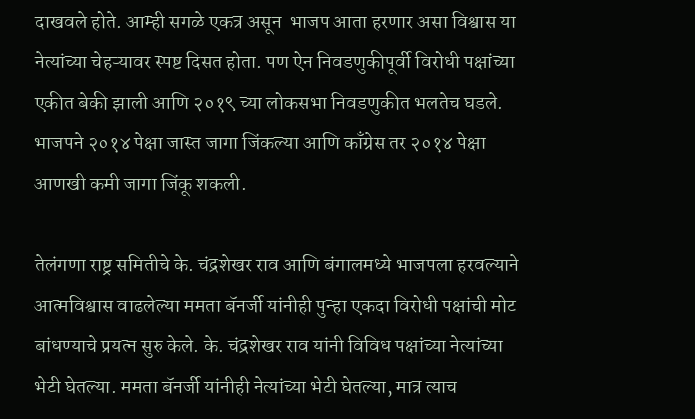दाखवले होते. आम्ही सगळे एकत्र असून  भाजप आता हरणार असा विश्वास या नेत्यांच्या चेहऱ्यावर स्पष्ट दिसत होता. पण ऐन निवडणुकीपूर्वी विरोधी पक्षांच्या एकीत बेकी झाली आणि २०१९ च्या लोकसभा निवडणुकीत भलतेच घडले. भाजपने २०१४ पेक्षा जास्त जागा जिंकल्या आणि काँग्रेस तर २०१४ पेक्षा आणखी कमी जागा जिंकू शकली.

तेलंगणा राष्ट्र समितीचे के. चंद्रशेखर राव आणि बंगालमध्ये भाजपला हरवल्याने आत्मविश्वास वाढलेल्या ममता बॅनर्जी यांनीही पुन्हा एकदा विरोधी पक्षांची मोट बांधण्याचे प्रयत्न सुरु केले. के. चंद्रशेखर राव यांनी विविध पक्षांच्या नेत्यांच्या भेटी घेतल्या. ममता बॅनर्जी यांनीही नेत्यांच्या भेटी घेतल्या, मात्र त्याच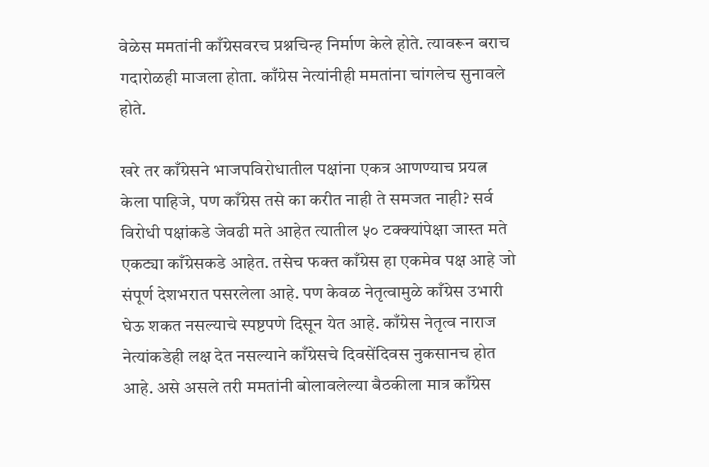वेळेस ममतांनी काँग्रेसवरच प्रश्नचिन्ह निर्माण केले होते. त्यावरून बराच गदारोळही माजला होता. काँग्रेस नेत्यांनीही ममतांना चांगलेच सुनावले होते.

खरे तर काँग्रेसने भाजपविरोधातील पक्षांना एकत्र आणण्याच प्रयत्न केला पाहिजे, पण काँग्रेस तसे का करीत नाही ते समजत नाही? सर्व विरोधी पक्षांकडे जेवढी मते आहेत त्यातील ५० टक्क्यांपेक्षा जास्त मते एकट्या काँग्रेसकडे आहेत. तसेच फक्त काँग्रेस हा एकमेव पक्ष आहे जो संपूर्ण देशभरात पसरलेला आहे. पण केवळ नेतृत्वामुळे काँग्रेस उभारी घेऊ शकत नसल्याचे स्पष्टपणे दिसून येत आहे. काँग्रेस नेतृत्व नाराज नेत्यांकडेही लक्ष देत नसल्याने काँग्रेसचे दिवसेंदिवस नुकसानच होत आहे. असे असले तरी ममतांनी बोलावलेल्या बैठकीला मात्र काँग्रेस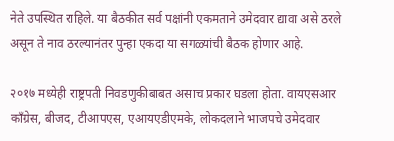नेते उपस्थित राहिले. या बैठकीत सर्व पक्षांनी एकमताने उमेदवार द्यावा असे ठरले असून ते नाव ठरल्यानंतर पुन्हा एकदा या सगळ्यांची बैठक होणार आहे.

२०१७ मध्येही राष्ट्रपती निवडणुकीबाबत असाच प्रकार घडला होता. वायएसआर काँग्रेस, बीजद, टीआपएस, एआयएडीएमके, लोकदलाने भाजपचे उमेदवार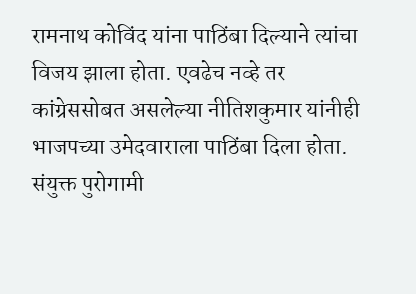रामनाथ कोविंद यांना पाठिंबा दिल्याने त्यांचा विजय झाला होता. एवढेच नव्हे तर कांग्रेससोबत असलेल्या नीतिशकुमार यांनीही भाजपच्या उमेदवाराला पाठिंबा दिला होता. संयुक्त पुरोगामी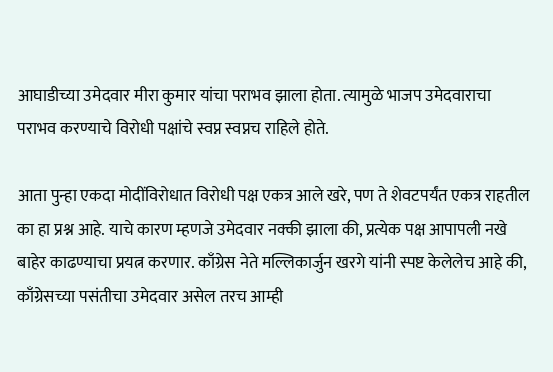आघाडीच्या उमेदवार मीरा कुमार यांचा पराभव झाला होता. त्यामुळे भाजप उमेदवाराचा पराभव करण्याचे विरोधी पक्षांचे स्वप्न स्वप्नच राहिले होते.

आता पुन्हा एकदा मोदींविरोधात विरोधी पक्ष एकत्र आले खरे, पण ते शेवटपर्यंत एकत्र राहतील का हा प्रश्न आहे. याचे कारण म्हणजे उमेदवार नक्की झाला की, प्रत्येक पक्ष आपापली नखे बाहेर काढण्याचा प्रयत्न करणार. काँग्रेस नेते मल्लिकार्जुन खरगे यांनी स्पष्ट केलेलेच आहे की, काँग्रेसच्या पसंतीचा उमेदवार असेल तरच आम्ही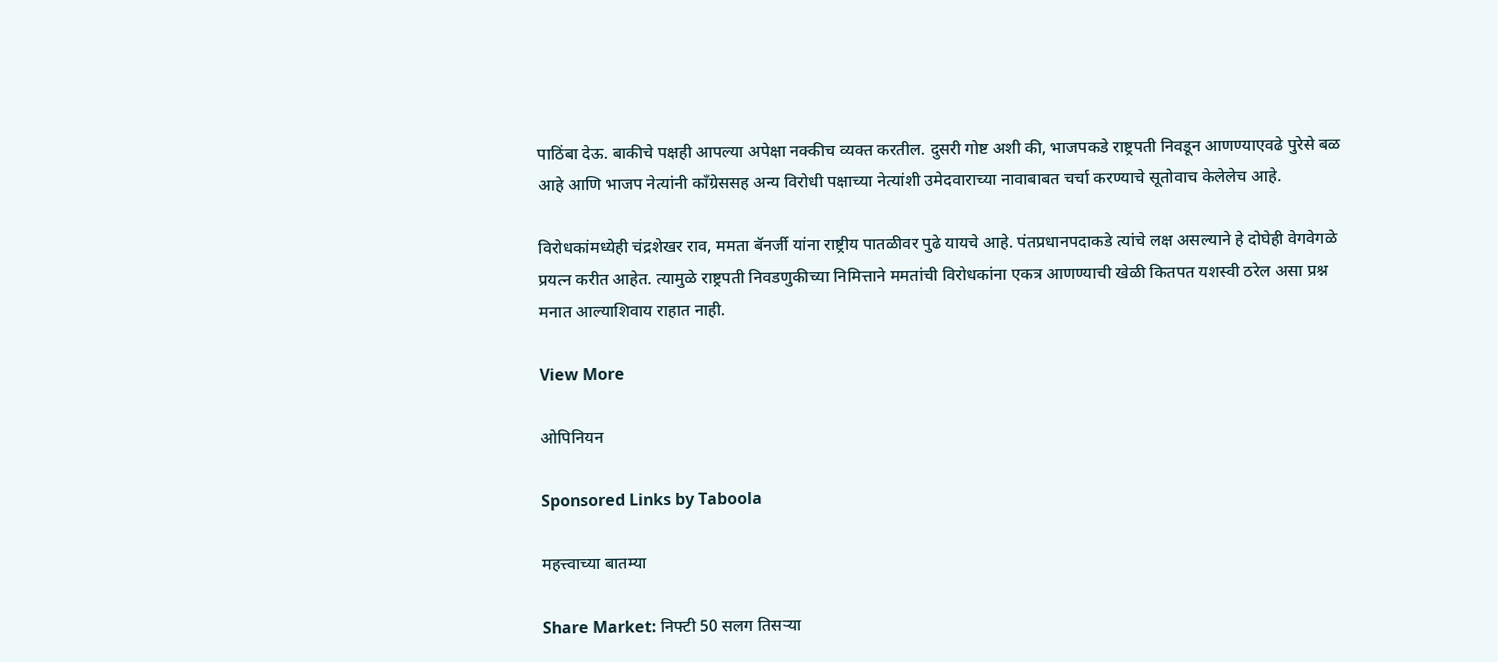पाठिंबा देऊ. बाकीचे पक्षही आपल्या अपेक्षा नक्कीच व्यक्त करतील. दुसरी गोष्ट अशी की, भाजपकडे राष्ट्रपती निवडून आणण्याएवढे पुरेसे बळ आहे आणि भाजप नेत्यांनी काँग्रेससह अन्य विरोधी पक्षाच्या नेत्यांशी उमेदवाराच्या नावाबाबत चर्चा करण्याचे सूतोवाच केलेलेच आहे.

विरोधकांमध्येही चंद्रशेखर राव, ममता बॅनर्जी यांना राष्ट्रीय पातळीवर पुढे यायचे आहे. पंतप्रधानपदाकडे त्यांचे लक्ष असल्याने हे दोघेही वेगवेगळे प्रयत्न करीत आहेत. त्यामुळे राष्ट्रपती निवडणुकीच्या निमित्ताने ममतांची विरोधकांना एकत्र आणण्याची खेळी कितपत यशस्वी ठरेल असा प्रश्न मनात आल्याशिवाय राहात नाही.

View More

ओपिनियन

Sponsored Links by Taboola

महत्त्वाच्या बातम्या

Share Market: निफ्टी 50 सलग तिसऱ्या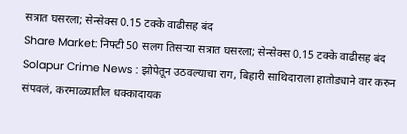सत्रात घसरला; सेन्सेक्स 0.15 टक्के वाढीसह बंद
Share Market: निफ्टी 50 सलग तिसऱ्या सत्रात घसरला; सेन्सेक्स 0.15 टक्के वाढीसह बंद
Solapur Crime News : झोपेतून उठवल्याचा राग, बिहारी साथिदाराला हातोड्याने वार करुन संपवलं, करमाळ्यातील धक्कादायक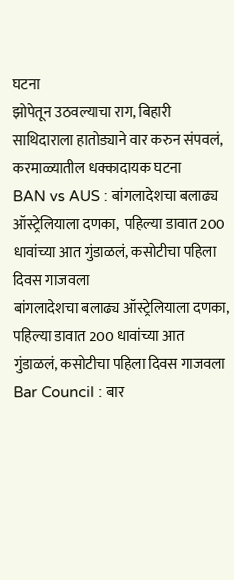घटना
झोपेतून उठवल्याचा राग, बिहारी साथिदाराला हातोड्याने वार करुन संपवलं, करमाळ्यातील धक्कादायक घटना
BAN vs AUS : बांगलादेशचा बलाढ्य ऑस्ट्रेलियाला दणका,  पहिल्या डावात 200 धावांच्या आत गुंडाळलं, कसोटीचा पहिला दिवस गाजवला
बांगलादेशचा बलाढ्य ऑस्ट्रेलियाला दणका, पहिल्या डावात 200 धावांच्या आत गुंडाळलं, कसोटीचा पहिला दिवस गाजवला
Bar Council : बार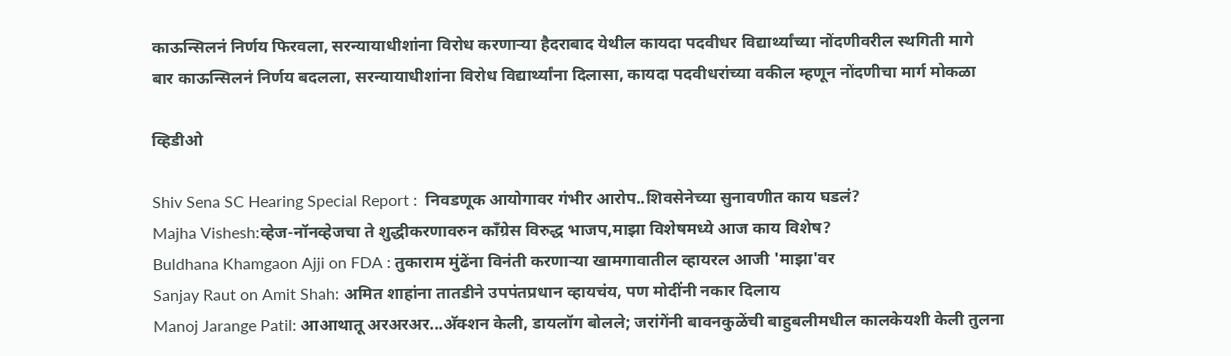काऊन्सिलनं निर्णय फिरवला, सरन्यायाधीशांना विरोध करणाऱ्या हैदराबाद येथील कायदा पदवीधर विद्यार्थ्यांच्या नोंदणीवरील स्थगिती मागे
बार काऊन्सिलनं निर्णय बदलला, सरन्यायाधीशांना विरोध विद्यार्थ्यांना दिलासा, कायदा पदवीधरांच्या वकील म्हणून नोंदणीचा मार्ग मोकळा

व्हिडीओ

Shiv Sena SC Hearing Special Report :  निवडणूक आयोगावर गंभीर आरोप..शिवसेनेच्या सुनावणीत काय घडलं?
Majha Vishesh:व्हेज-नॉनव्हेजचा ते शुद्धीकरणावरुन काँग्रेस विरुद्ध भाजप,माझा विशेषमध्ये आज काय विशेष?
Buldhana Khamgaon Ajji on FDA : तुकाराम मुंढेंना विनंती करणाऱ्या खामगावातील व्हायरल आजी 'माझा'वर
Sanjay Raut on Amit Shah: अमित शाहांना तातडीने उपपंतप्रधान व्हायचंय, पण मोदींनी नकार दिलाय
Manoj Jarange Patil: आआथातू अरअरअर...अ‍ॅक्शन केली, डायलॉग बोलले; जरांगेंनी बावनकुळेंची बाहुबलीमधील कालकेयशी केली तुलना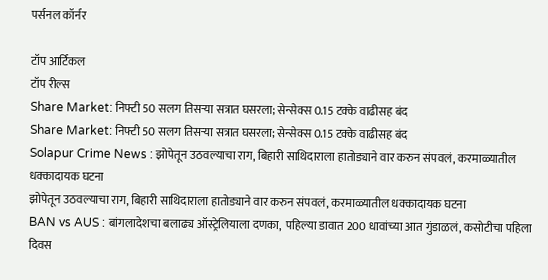पर्सनल कॉर्नर

टॉप आर्टिकल
टॉप रील्स
Share Market: निफ्टी 50 सलग तिसऱ्या सत्रात घसरला; सेन्सेक्स 0.15 टक्के वाढीसह बंद
Share Market: निफ्टी 50 सलग तिसऱ्या सत्रात घसरला; सेन्सेक्स 0.15 टक्के वाढीसह बंद
Solapur Crime News : झोपेतून उठवल्याचा राग, बिहारी साथिदाराला हातोड्याने वार करुन संपवलं, करमाळ्यातील धक्कादायक घटना
झोपेतून उठवल्याचा राग, बिहारी साथिदाराला हातोड्याने वार करुन संपवलं, करमाळ्यातील धक्कादायक घटना
BAN vs AUS : बांगलादेशचा बलाढ्य ऑस्ट्रेलियाला दणका,  पहिल्या डावात 200 धावांच्या आत गुंडाळलं, कसोटीचा पहिला दिवस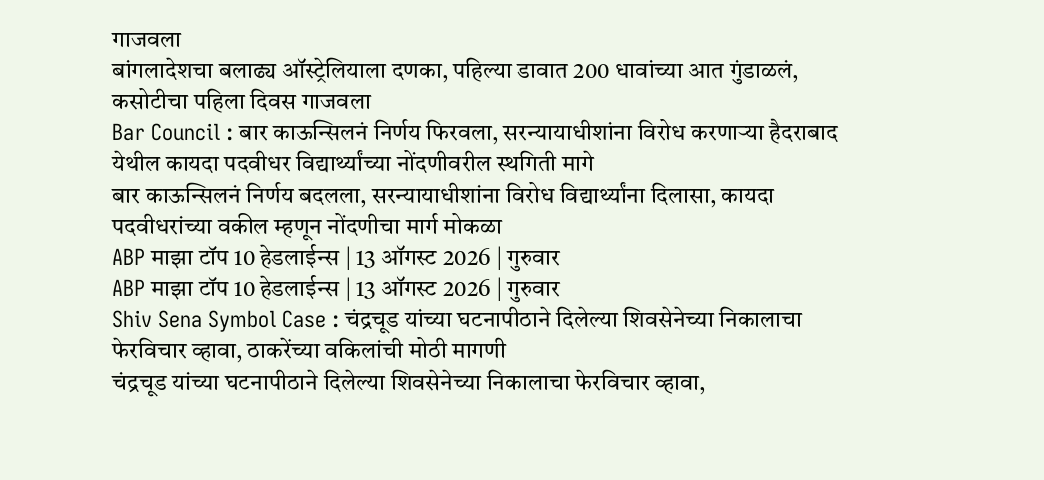गाजवला
बांगलादेशचा बलाढ्य ऑस्ट्रेलियाला दणका, पहिल्या डावात 200 धावांच्या आत गुंडाळलं, कसोटीचा पहिला दिवस गाजवला
Bar Council : बार काऊन्सिलनं निर्णय फिरवला, सरन्यायाधीशांना विरोध करणाऱ्या हैदराबाद येथील कायदा पदवीधर विद्यार्थ्यांच्या नोंदणीवरील स्थगिती मागे
बार काऊन्सिलनं निर्णय बदलला, सरन्यायाधीशांना विरोध विद्यार्थ्यांना दिलासा, कायदा पदवीधरांच्या वकील म्हणून नोंदणीचा मार्ग मोकळा
ABP माझा टॉप 10 हेडलाईन्स | 13 ऑगस्ट 2026 | गुरुवार
ABP माझा टॉप 10 हेडलाईन्स | 13 ऑगस्ट 2026 | गुरुवार
Shiv Sena Symbol Case : चंद्रचूड यांच्या घटनापीठाने दिलेल्या शिवसेनेच्या निकालाचा फेरविचार व्हावा, ठाकरेंच्या वकिलांची मोठी मागणी
चंद्रचूड यांच्या घटनापीठाने दिलेल्या शिवसेनेच्या निकालाचा फेरविचार व्हावा,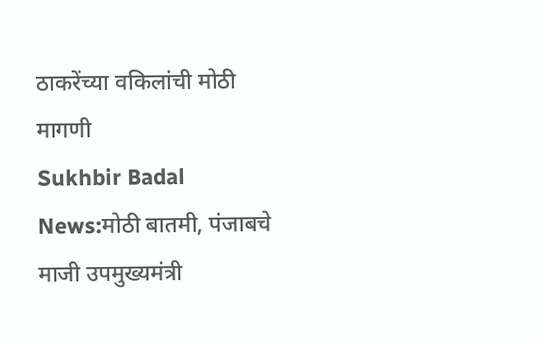ठाकरेंच्या वकिलांची मोठी मागणी
Sukhbir Badal News:मोठी बातमी, पंजाबचे माजी उपमुख्यमंत्री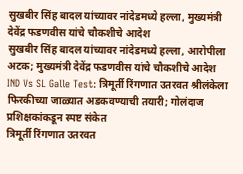सुखबीर सिंह बादल यांच्यावर नांदेडमध्ये हल्ला, मुख्यमंत्री देवेंद्र फडणवीस यांचे चौकशीचे आदेश
सुखबीर सिंह बादल यांच्यावर नांदेडमध्ये हल्ला, आरोपीला अटक; मुख्यमंत्री देवेंद्र फडणवीस यांचे चौकशीचे आदेश
IND Vs SL Galle Test: त्रिमूर्ती रिंगणात उतरवत श्रीलंकेला फिरकीच्या जाळ्यात अडकवण्याची तयारी; गोलंदाज प्रशिक्षकांकडून स्पष्ट संकेत
त्रिमूर्ती रिंगणात उतरवत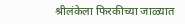श्रीलंकेला फिरकीच्या जाळ्यात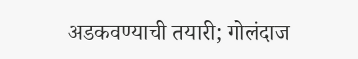अडकवण्याची तयारी; गोलंदाज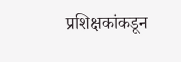प्रशिक्षकांकडून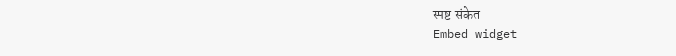स्पष्ट संकेत
Embed widget